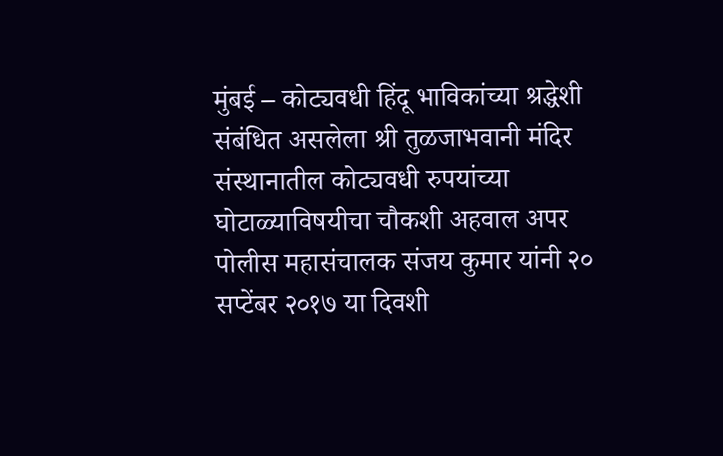मुंबई – कोट्यवधी हिंदू भाविकांच्या श्रद्धेशी संबंधित असलेला श्री तुळजाभवानी मंदिर संस्थानातील कोट्यवधी रुपयांच्या घोटाळ्याविषयीचा चौकशी अहवाल अपर पोलीस महासंचालक संजय कुमार यांनी २० सप्टेंबर २०१७ या दिवशी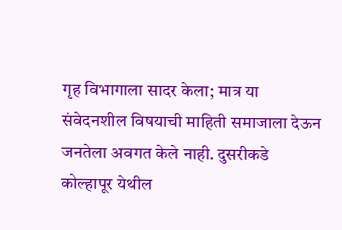गृह विभागाला सादर केला; मात्र या संवेदनशील विषयाची माहिती समाजाला देऊन जनतेला अवगत केले नाही. दुसरीकडे कोल्हापूर येथील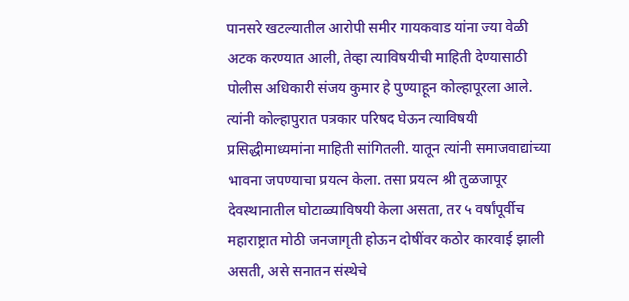पानसरे खटल्यातील आरोपी समीर गायकवाड यांना ज्या वेळी अटक करण्यात आली, तेव्हा त्याविषयीची माहिती देण्यासाठी पोलीस अधिकारी संजय कुमार हे पुण्याहून कोल्हापूरला आले. त्यांनी कोल्हापुरात पत्रकार परिषद घेऊन त्याविषयी प्रसिद्धीमाध्यमांना माहिती सांगितली. यातून त्यांनी समाजवाद्यांच्या भावना जपण्याचा प्रयत्न केला. तसा प्रयत्न श्री तुळजापूर देवस्थानातील घोटाळ्याविषयी केला असता, तर ५ वर्षांपूर्वीच महाराष्ट्रात मोठी जनजागृती होऊन दोषींवर कठोर कारवाई झाली असती, असे सनातन संस्थेचे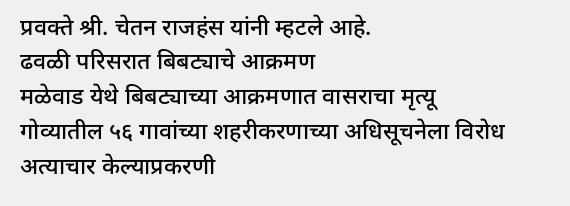प्रवक्ते श्री. चेतन राजहंस यांनी म्हटले आहे.
ढवळी परिसरात बिबट्याचे आक्रमण
मळेवाड येथे बिबट्याच्या आक्रमणात वासराचा मृत्यू
गोव्यातील ५६ गावांच्या शहरीकरणाच्या अधिसूचनेला विरोध
अत्याचार केल्याप्रकरणी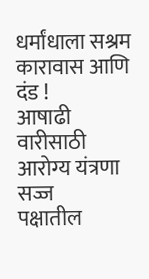धर्मांधाला सश्रम कारावास आणि दंड !
आषाढी वारीसाठी आरोग्य यंत्रणा सज्ज
पक्षातील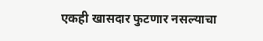एकही खासदार फुटणार नसल्याचा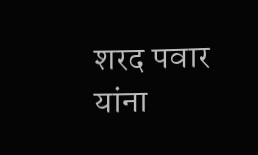शरद पवार यांना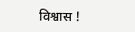विश्वास !